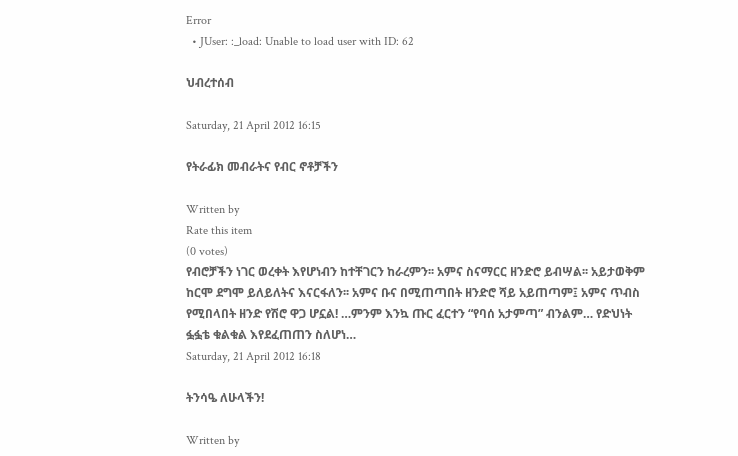Error
  • JUser: :_load: Unable to load user with ID: 62

ህብረተሰብ

Saturday, 21 April 2012 16:15

የትራፊክ መብራትና የብር ኖቶቻችን

Written by
Rate this item
(0 votes)
የብሮቻችን ነገር ወረቀት እየሆነብን ከተቸገርን ከራረምን፡፡ አምና ስናማርር ዘንድሮ ይብሣል፡፡ አይታወቅም ከርሞ ደግሞ ይለይለትና እናርፋለን፡፡ አምና ቡና በሚጠጣበት ዘንድሮ ሻይ አይጠጣም፤ አምና ጥብስ የሚበላበት ዘንድ የሽሮ ዋጋ ሆኗል! …ምንም እንኳ ጡር ፈርተን “የባሰ አታምጣ” ብንልም… የድህነት ፏፏቴ ቁልቁል እየደፈጠጠን ስለሆነ…
Saturday, 21 April 2012 16:18

ትንሳዔ ለሁላችን!

Written by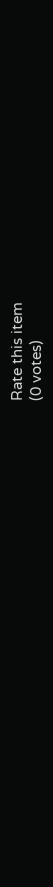Rate this item
(0 votes)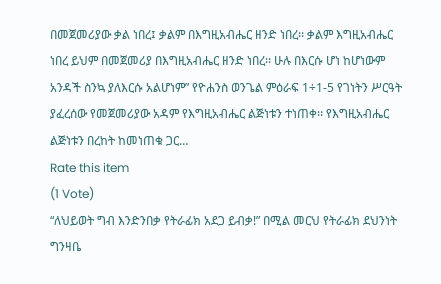በመጀመሪያው ቃል ነበረ፤ ቃልም በእግዚአብሔር ዘንድ ነበረ፡፡ ቃልም እግዚአብሔር ነበረ ይህም በመጀመሪያ በእግዚአብሔር ዘንድ ነበረ፡፡ ሁሉ በእርሱ ሆነ ከሆነውም አንዳች ስንኳ ያለእርሱ አልሆነም” የዮሐንስ ወንጌል ምዕራፍ 1÷1-5 የገነትን ሥርዓት ያፈረሰው የመጀመሪያው አዳም የእግዚአብሔር ልጅነቱን ተነጠቀ፡፡ የእግዚአብሔር ልጅነቱን በረከት ከመነጠቁ ጋር…
Rate this item
(1 Vote)
“ለህይወት ግብ እንድንበቃ የትራፊክ አደጋ ይብቃ!” በሚል መርህ የትራፊክ ደህንነት ግንዛቤ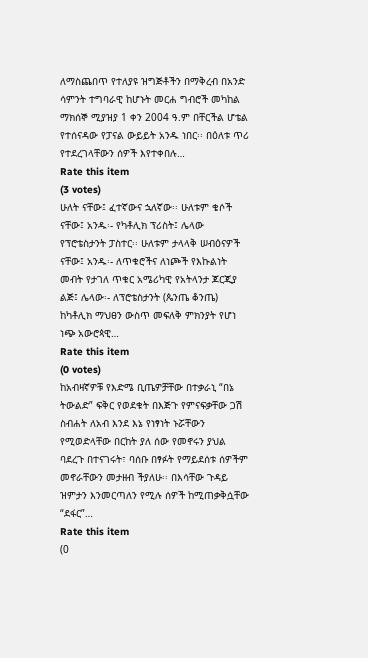ለማስጨበጥ የተለያዩ ዝግጅቶችን በማቅረብ በአንድ ሳምንት ተግባራዊ ከሆኑት መርሐ ግብሮች መካከል ማክሰኞ ሚያዝያ 1 ቀን 2004 ዓ.ም በቸርችል ሆቴል የተሰናዳው የፓናል ውይይት አንዱ ነበር፡፡ በዕለቱ ጥሪ የተደረገላቸውን ሰዎች እየተቀበሉ…
Rate this item
(3 votes)
ሁለት ናቸው፤ ፈተኛውና ኋለኛው፡፡ ሁለቱም ቄሶች ናቸው፤ አንዱ፡- የካቶሊክ ፕሪስት፤ ሌላው የፕሮቴስታንት ፓስተር፡፡ ሁለቱም ታላላቅ ሠብዕናዎች ናቸው፤ አንዱ፡- ለጥቁሮችና ለነጮች የእኩልነት መብት የታገለ ጥቁር አሜሪካዊ የአትላንታ ጆርጂያ ልጅ፤ ሌላው፡- ለፕሮቴስታንት (ጴንጤ ቆንጤ) ከካቶሊክ ማህፀን ውስጥ መፍለቅ ምክንያት የሆነ ነጭ አውሮጳዊ…
Rate this item
(0 votes)
ከአብዛኛዎቹ የእድሜ ቢጤዎቻቸው በተቃራኒ “በኔ ትውልድ” ፍቅር የወደቁት በእጅጉ የምናፍቃቸው ጋሽ ስብሐት ለአብ እንደ እኔ የነፃነት ኑሯቸውን የሚወድላቸው በርከት ያለ ሰው የመኖሩን ያህል ባደረጉ በተናገሩት፣ ባሰቡ በፃፉት የማይደሰቱ ሰዎችም መኖራቸውን መታዘብ ችያለሁ፡፡ በእሳቸው ጉዳይ ዝምታን እንመርጣለን የሚሉ ሰዎች ከሚጠቃቅሷቸው “ደፋር”…
Rate this item
(0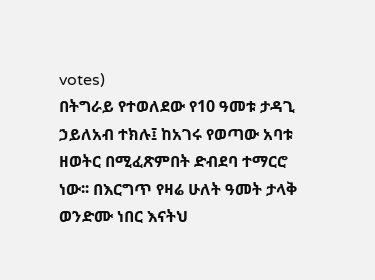votes)
በትግራይ የተወለደው የ10 ዓመቱ ታዳጊ ኃይለአብ ተክሉ፤ ከአገሩ የወጣው አባቱ ዘወትር በሚፈጽምበት ድብደባ ተማርሮ ነው፡፡ በእርግጥ የዛሬ ሁለት ዓመት ታላቅ ወንድሙ ነበር እናትህ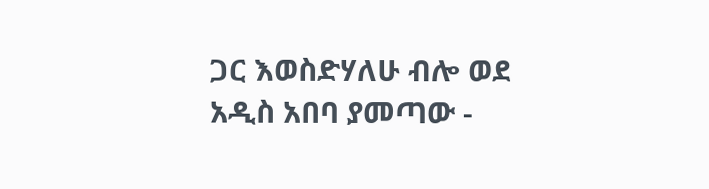ጋር እወስድሃለሁ ብሎ ወደ አዲስ አበባ ያመጣው -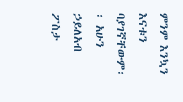ምንም እንኳን እናቱን ባያገኛቸውም፡፡ አሁን ኃይለአብ ፖስታ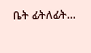ቤት ፊትለፊት…